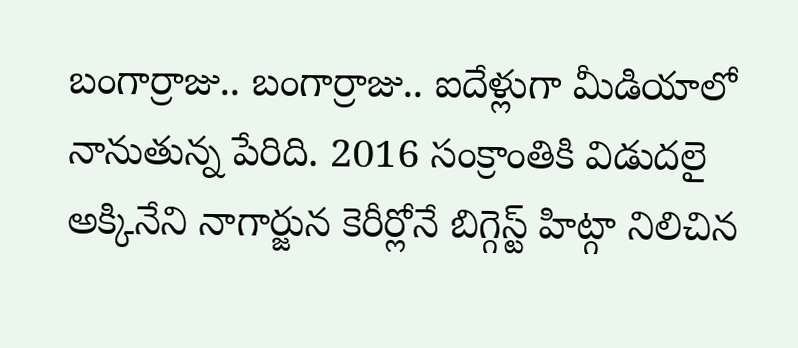బంగార్రాజు.. బంగార్రాజు.. ఐదేళ్లుగా మీడియాలో నానుతున్న పేరిది. 2016 సంక్రాంతికి విడుదలై అక్కినేని నాగార్జున కెరీర్లోనే బిగ్గెస్ట్ హిట్గా నిలిచిన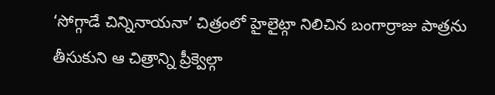‘సోగ్గాడే చిన్నినాయనా’ చిత్రంలో హైలైట్గా నిలిచిన బంగార్రాజు పాత్రను తీసుకుని ఆ చిత్రాన్ని ప్రీక్వెల్గా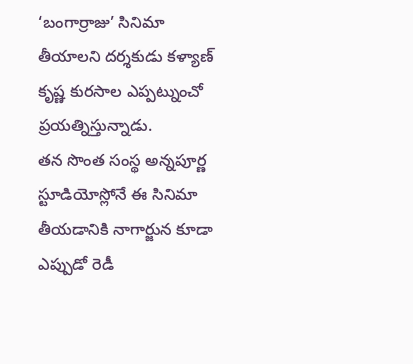‘బంగార్రాజు’ సినిమా తీయాలని దర్శకుడు కళ్యాణ్ కృష్ణ కురసాల ఎప్పట్నుంచో ప్రయత్నిస్తున్నాడు.
తన సొంత సంస్థ అన్నపూర్ణ స్టూడియోస్లోనే ఈ సినిమా తీయడానికి నాగార్జున కూడా ఎప్పుడో రెడీ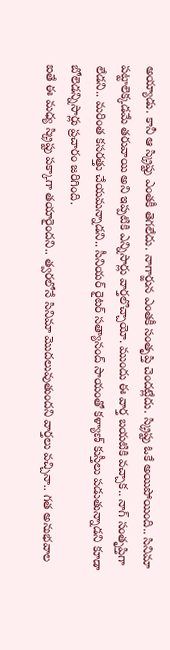అయ్యాడు. కానీ ఆ స్క్రిప్టు ఎంతకీ తెగలేదు. నాగార్జున ఎంతకీ సంతృప్తి చెందట్లేదు. స్క్రిప్టు ఓకే అయిపోయింది.. సినిమా పట్టాలెక్కడమే తరువాయి అని ఇప్పటికి ఎన్నిసార్లు వార్తలొచ్చాయో. ముందు ఈ వార్త బయటికి వచ్చాక.. నాగ్ సంతృప్తిగా లేడని.. మరింత కసరత్తు చేయమన్నాడని.. సీనియర్ రైటర్ సత్యానంద్ సాయంతో కళ్యాణ్ కుస్తీలు పడుతున్నాడని కూడా బోలెడన్నిసార్లు ప్రచారం జరిగింది.
ఐతే ఈ మధ్య స్క్రిప్టు పక్కాగా తయారైందని.. త్వరలోనే సినిమా మొదలువుతుందని వార్తలు వచ్చినా.. గత అనుభవాల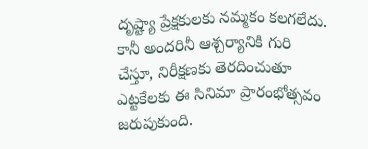దృష్ట్యా ప్రేక్షకులకు నమ్మకం కలగలేదు. కానీ అందరినీ ఆశ్చర్యానికి గురి చేస్తూ, నిరీక్షణకు తెరదించుతూ ఎట్టకేలకు ఈ సినిమా ప్రారంభోత్సవం జరుపుకుంది.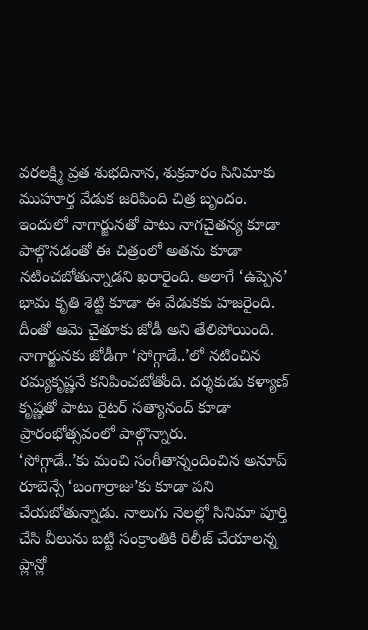వరలక్ష్మి వ్రత శుభదినాన, శుక్రవారం సినిమాకు ముహూర్త వేడుక జరిపింది చిత్ర బృందం. ఇందులో నాగార్జునతో పాటు నాగచైతన్య కూడా పాల్గొనడంతో ఈ చిత్రంలో అతను కూడా నటించబోతున్నాడని ఖరారైంది. అలాగే ‘ఉప్పెన’ భామ కృతి శెట్టి కూడా ఈ వేడుకకు హజరైంది. దీంతో ఆమె చైతూకు జోడీ అని తేలిపోయింది. నాగార్జునకు జోడీగా ‘సోగ్గాడే..’లో నటించిన రమ్యకృష్ణనే కనిపించబోతోంది. దర్శకుడు కళ్యాణ్ కృష్ణతో పాటు రైటర్ సత్యానంద్ కూడా ప్రారంభోత్సవంలో పాల్గొన్నారు.
‘సోగ్గాడే..’కు మంచి సంగీతాన్నందించిన అనూప్ రూబెన్సే ‘బంగార్రాజు’కు కూడా పని చేయబోతున్నాడు. నాలుగు నెలల్లో సినిమా పూర్తి చేసి వీలును బట్టి సంక్రాంతికి రిలీజ్ చేయాలన్న ప్లాన్లో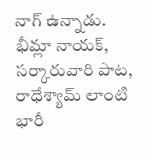నాగ్ ఉన్నాడు. భీమ్లా నాయక్, సర్కారువారి పాట, రాధేశ్యామ్ లాంటి భారీ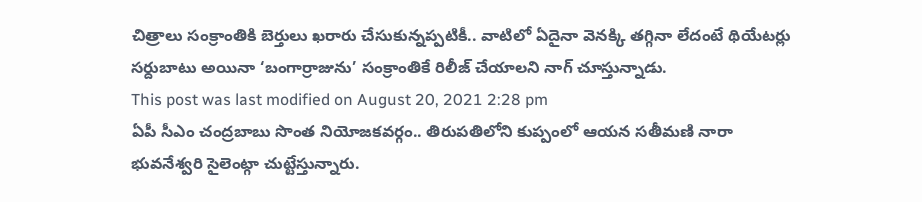చిత్రాలు సంక్రాంతికి బెర్తులు ఖరారు చేసుకున్నప్పటికీ.. వాటిలో ఏదైనా వెనక్కి తగ్గినా లేదంటే థియేటర్లు సర్దుబాటు అయినా ‘బంగార్రాజును’ సంక్రాంతికే రిలీజ్ చేయాలని నాగ్ చూస్తున్నాడు.
This post was last modified on August 20, 2021 2:28 pm
ఏపీ సీఎం చంద్రబాబు సొంత నియోజకవర్గం.. తిరుపతిలోని కుప్పంలో ఆయన సతీమణి నారా భువనేశ్వరి సైలెంట్గా చుట్టేస్తున్నారు.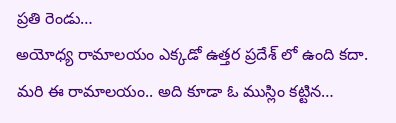ప్రతి రెండు…
అయోధ్య రామాలయం ఎక్కడో ఉత్తర ప్రదేశ్ లో ఉంది కదా. మరి ఈ రామాలయం.. అది కూడా ఓ ముస్లిం కట్టిన…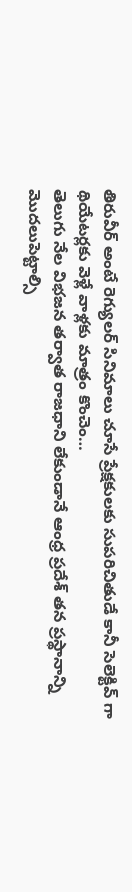తిరువీర్ అంటే రెగ్యులర్ సినిమాలు చూసే ప్రేక్షకులకు సుపరిచితుడే కానీ సెలెక్టివ్ గా థియేటర్లకు వెళ్లే వాళ్లకు మాత్రం కొంచెం…
తెలుగు నేల విభజన తర్వాత రాజధాని లేకుండానే ఆంధ్ర ప్రదేశ్ తన ప్రస్థానాన్ని మొదలుపెట్టాల్సి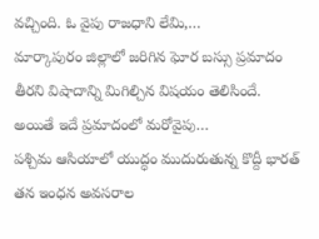వచ్చింది. ఓ వైపు రాజధాని లేమి,…
మార్కాపురం జిల్లాలో జరిగిన ఘోర బస్సు ప్రమాదం తీరని విషాదాన్ని మిగిల్చిన విషయం తెలిసిందే. అయితే ఇదే ప్రమాదంలో మరోవైపు…
పశ్చిమ ఆసియాలో యుద్ధం ముదురుతున్న కొద్దీ భారత్ తన ఇంధన అవసరాల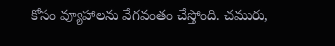కోసం వ్యూహాలను వేగవంతం చేస్తోంది. చమురు,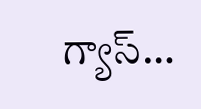గ్యాస్…